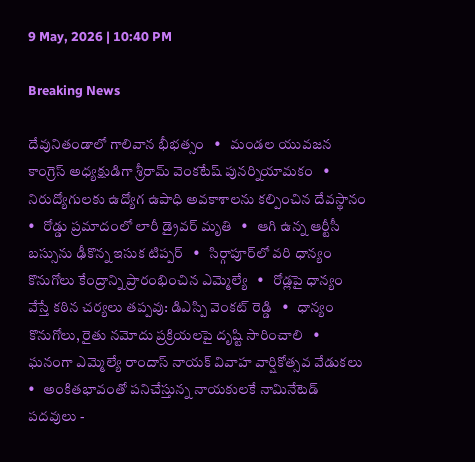9 May, 2026 | 10:40 PM

Breaking News

దేవునితండాలో గాలివాన భీభత్సం   •   మండల యువజన కాంగ్రెస్ అధ్యక్షుడిగా శ్రీరామ్ వెంకటేష్ పునర్నియామకం   •   నిరుద్యోగులకు ఉద్యోగ ఉపాధి అవకాశాలను కల్పించిన దేవస్థానం   •   రోడ్డు ప్రమాదంలో లారీ డ్రైవర్ మృతి   •   ఆగి ఉన్న ఆర్టీసీ బస్సును ఢీకొన్న ఇసుక టిప్పర్   •   సిర్గాపూర్‌లో వరి ధాన్యం కొనుగోలు కేంద్రాన్ని ప్రారంభించిన ఎమ్మెల్యే   •   రోడ్లపై ధాన్యం వేస్తే కఠిన చర్యలు తప్పవు: డిఎస్పి వెంకట్ రెడ్డి   •   ధాన్యం కొనుగోలు, రైతు నమోదు ప్రక్రియలపై దృష్టి సారించాలి   •   ఘనంగా ఎమ్మెల్యే రాందాస్ నాయక్ వివాహ వార్షికోత్సవ వేడుకలు   •   అంకితభావంతో పనిచేస్తున్న నాయకులకే నామినేటెడ్ పదవులు -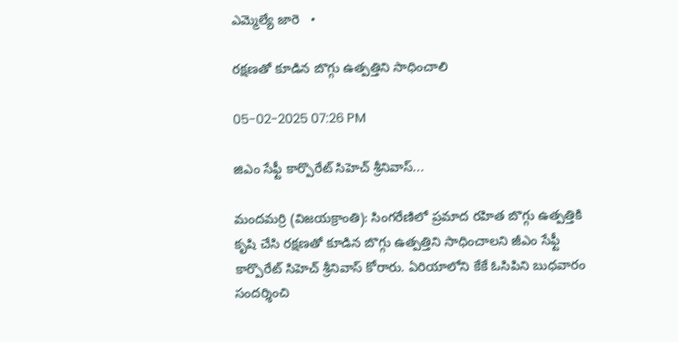ఎమ్మెల్యే జారె   •

రక్షణతో కూడిన బొగ్గు ఉత్పత్తిని సాధించాలి

05-02-2025 07:26 PM

జిఎం సేఫ్టీ కార్పొరేట్ సిహెచ్ శ్రీనివాస్...

మందమర్రి (విజయక్రాంతి): సింగరేణిలో ప్రమాద రహిత బొగ్గు ఉత్పత్తికి కృషి చేసి రక్షణతో కూడిన బొగ్గు ఉత్పత్తిని సాధించాలని జీఎం సేఫ్టీ కార్పొరేట్ సిహెచ్ శ్రీనివాస్ కోరారు. ఏరియాలోని కేకే ఓసిపిని బుధవారం సందర్శించి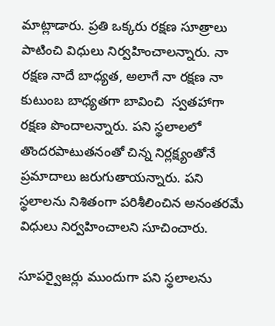మాట్లాడారు. ప్రతి ఒక్కరు రక్షణ సూత్రాలు పాటించి విధులు నిర్వహించాలన్నారు. నా రక్షణ నాదే బాధ్యత, అలాగే నా రక్షణ నా కుటుంబ బాధ్యతగా బావించి  స్వతహాగా రక్షణ పొందాలన్నారు. పని స్థలాలలో తొందరపాటుతనంతో చిన్న నిర్లక్ష్యంతోనే ప్రమాదాలు జరుగుతాయన్నారు. పని స్థలాలను నిశితంగా పరిశీలించిన అనంతరమే విధులు నిర్వహించాలని సూచించారు.

సూపర్వైజర్లు ముందుగా పని స్థలాలను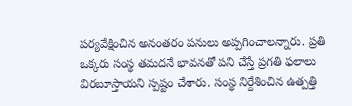పర్యవేక్షించిన అనంతరం పనులు అప్పగించాలన్నారు. ప్రతి ఒక్కరు సంస్థ తమదనే భావనతో పని చేస్తే ప్రగతి ఫలాలు విరబూస్తాయని స్పష్టం చేశారు. సంస్థ నిర్దేశించిన ఉత్పత్తి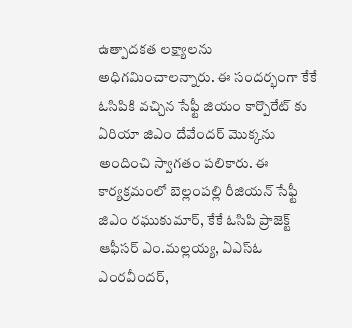ఉత్పాదకత లక్ష్యాలను అధిగమించాలన్నారు. ఈ సందర్భంగా కేకే ఓసిపికి వచ్చిన సేఫ్టీ జియం కార్పొరేట్ కు ఏరియా జిఎం దేవేందర్ మొక్కను అందించి స్వాగతం పలికారు. ఈ కార్యక్రమంలో బెల్లంపల్లి రీజియన్ సేఫ్టీ జిఎం రఘుకుమార్, కేకే ఓసిపి ప్రాజెక్ట్ ఆఫీసర్ ఎం.మల్లయ్య, ఏఎస్ఓ ఎంరవీందర్,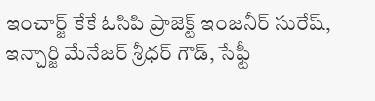ఇంచార్జ్ కేకే ఓసిపి ప్రాజెక్ట్ ఇంజనీర్ సురేష్, ఇన్చార్జి మేనేజర్ శ్రీధర్ గౌడ్, సేఫ్టీ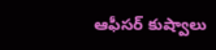ఆఫీసర్ కుష్వాలు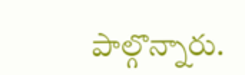పాల్గొన్నారు.